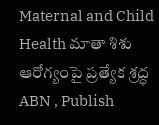Maternal and Child Health మాతా శిశు ఆరోగ్యంపై ప్రత్యేక శ్రద్ధ
ABN , Publish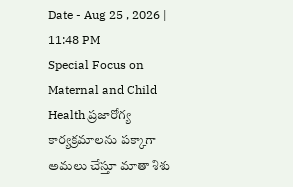Date - Aug 25 , 2026 | 11:48 PM
Special Focus on Maternal and Child Health ప్రజారోగ్య కార్యక్రమాలను పక్కాగా అమలు చేస్తూ మాతా శిశు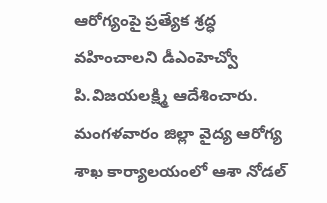ఆరోగ్యంపై ప్రత్యేక శ్రద్ధ వహించాలని డీఎంహెచ్వో పి.విజయలక్ష్మి ఆదేశించారు. మంగళవారం జిల్లా వైద్య ఆరోగ్య శాఖ కార్యాలయంలో ఆశా నోడల్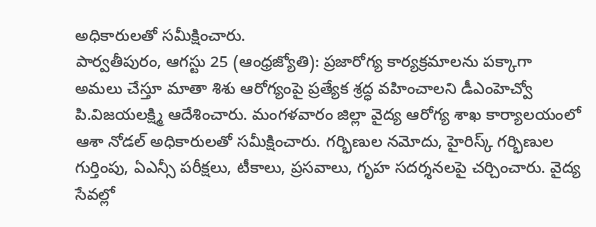అధికారులతో సమీక్షించారు.
పార్వతీపురం, ఆగస్టు 25 (ఆంధ్రజ్యోతి): ప్రజారోగ్య కార్యక్రమాలను పక్కాగా అమలు చేస్తూ మాతా శిశు ఆరోగ్యంపై ప్రత్యేక శ్రద్ధ వహించాలని డీఎంహెచ్వో పి.విజయలక్ష్మి ఆదేశించారు. మంగళవారం జిల్లా వైద్య ఆరోగ్య శాఖ కార్యాలయంలో ఆశా నోడల్ అధికారులతో సమీక్షించారు. గర్భిణుల నమోదు, హైరిస్క్ గర్భిణుల గుర్తింపు, ఏఎన్సీ పరీక్షలు, టీకాలు, ప్రసవాలు, గృహ సదర్శనలపై చర్చించారు. వైద్య సేవల్లో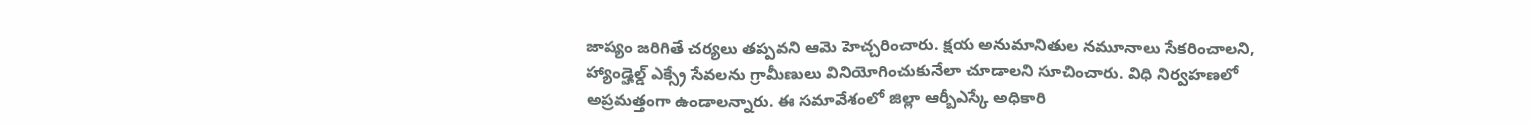జాప్యం జరిగితే చర్యలు తప్పవని ఆమె హెచ్చరించారు. క్షయ అనుమానితుల నమూనాలు సేకరించాలని, హ్యాండ్హెల్డ్ ఎక్స్రే సేవలను గ్రామీణులు వినియోగించుకునేలా చూడాలని సూచించారు. విధి నిర్వహణలో అప్రమత్తంగా ఉండాలన్నారు. ఈ సమావేశంలో జిల్లా ఆర్బీఎస్కే అధికారి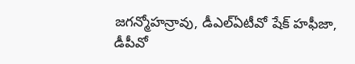జగన్మోహన్రావు, డీఎల్ఏటీవో షేక్ హఫీజా, డీపీవో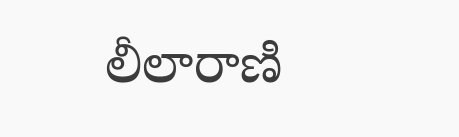లీలారాణి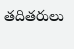తదితరులు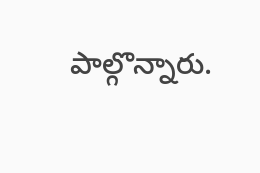పాల్గొన్నారు.